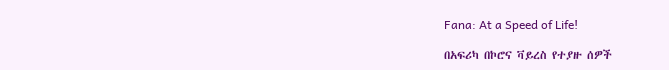Fana: At a Speed of Life!

በአፍሪካ በኮሮና ቫይረስ የተያዙ ሰዎች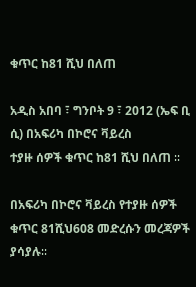ቁጥር ከ81 ሺህ በለጠ

አዲስ አበባ ፣ ግንቦት 9 ፣ 2012 (ኤፍ ቢ ሲ) በአፍሪካ በኮሮና ቫይረስ
ተያዙ ሰዎች ቁጥር ከ81 ሺህ በለጠ ∶∶

በአፍሪካ በኮሮና ቫይረስ የተያዙ ሰዎች ቁጥር 81ሺህ608 መድረሱን መረጃዎች ያሳያሉ∶∶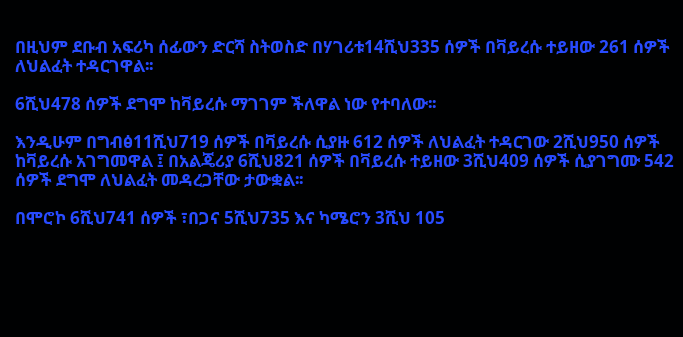በዚህም ደቡብ አፍሪካ ሰፊውን ድርሻ ስትወስድ በሃገሪቱ14ሺህ335 ሰዎች በቫይረሱ ተይዘው 261 ሰዎች ለህልፈት ተዳርገዋል፡፡

6ሺህ478 ሰዎች ደግሞ ከቫይረሱ ማገገም ችለዋል ነው የተባለው፡፡

እንዲሁም በግብፅ11ሺህ719 ሰዎች በቫይረሱ ሲያዙ 612 ሰዎች ለህልፈት ተዳርገው 2ሺህ950 ሰዎች ከቫይረሱ አገግመዋል ፤ በአልጄሪያ 6ሺህ821 ሰዎች በቫይረሱ ተይዘው 3ሺህ409 ሰዎች ሲያገግሙ 542 ሰዎች ደግሞ ለህልፈት መዳረጋቸው ታውቋል፡፡

በሞሮኮ 6ሺህ741 ሰዎች ፣በጋና 5ሺህ735 እና ካሜሮን 3ሺህ 105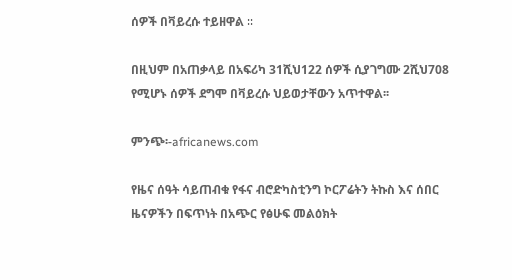ሰዎች በቫይረሱ ተይዘዋል ∶∶

በዚህም በአጠቃላይ በአፍሪካ 31ሺህ122 ሰዎች ሲያገግሙ 2ሺህ708 የሚሆኑ ሰዎች ደግሞ በቫይረሱ ህይወታቸውን አጥተዋል፡፡

ምንጭ፡-africanews.com

የዜና ሰዓት ሳይጠብቁ የፋና ብሮድካስቲንግ ኮርፖሬትን ትኩስ እና ሰበር ዜናዎችን በፍጥነት በአጭር የፅሁፍ መልዕክት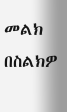መልክ በስልክዎ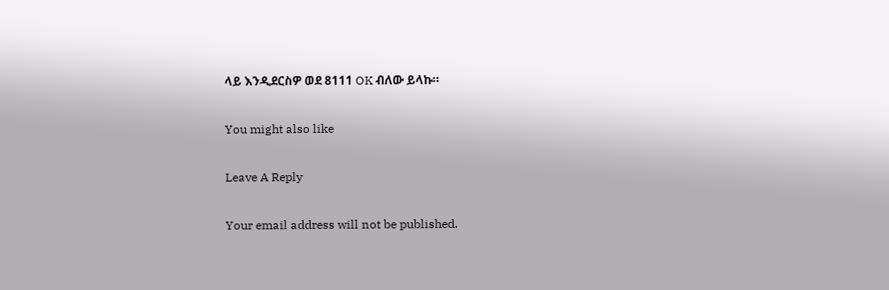ላይ እንዲደርስዎ ወደ 8111 OK ብለው ይላኩ።

You might also like

Leave A Reply

Your email address will not be published.